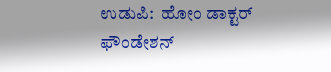ಉಡುಪಿ:  ಹೋಂ ಡಾಕ್ಟರ್ ಫೌಂಡೇಶನ್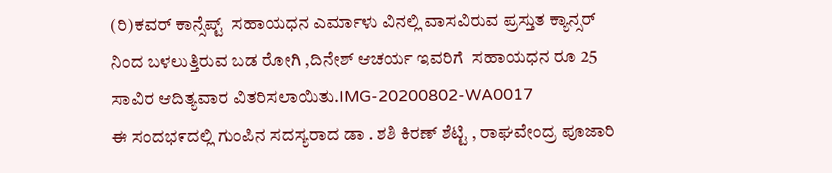(ರಿ)ಕವರ್ ಕಾನ್ಸೆಪ್ಟ್  ಸಹಾಯಧನ ಎರ್ಮಾಳು ವಿನಲ್ಲಿ ವಾಸವಿರುವ ಪ್ರಸ್ತುತ ಕ್ಯಾನ್ಸರ್ ನಿಂದ ಬಳಲುತ್ತಿರುವ ಬಡ ರೋಗಿ ,ದಿನೇಶ್ ಆಚರ್ಯ ಇವರಿಗೆ  ಸಹಾಯಧನ ರೂ 25 ಸಾವಿರ ಆದಿತ್ಯವಾರ ವಿತರಿಸಲಾಯಿತು.IMG-20200802-WA0017
ಈ ಸಂದಭ೯ದಲ್ಲಿ ಗುಂಪಿನ ಸದಸ್ಯರಾದ ಡಾ . ಶಶಿ ಕಿರಣ್ ಶೆಟ್ಟಿ , ರಾಘವೇಂದ್ರ ಪೂಜಾರಿ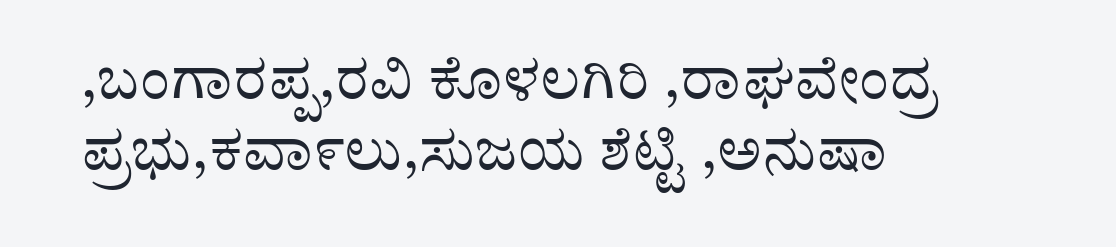,ಬಂಗಾರಪ್ಪ,ರವಿ ಕೊಳಲಗಿರಿ ,ರಾಘವೇಂದ್ರ ಪ್ರಭು,ಕವಾ೯ಲು,ಸುಜಯ ಶೆಟ್ಟಿ ,ಅನುಷಾ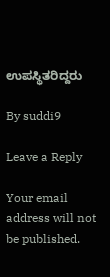ಉಪಸ್ಥಿತರಿದ್ದರು

By suddi9

Leave a Reply

Your email address will not be published.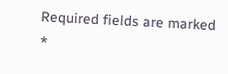Required fields are marked *